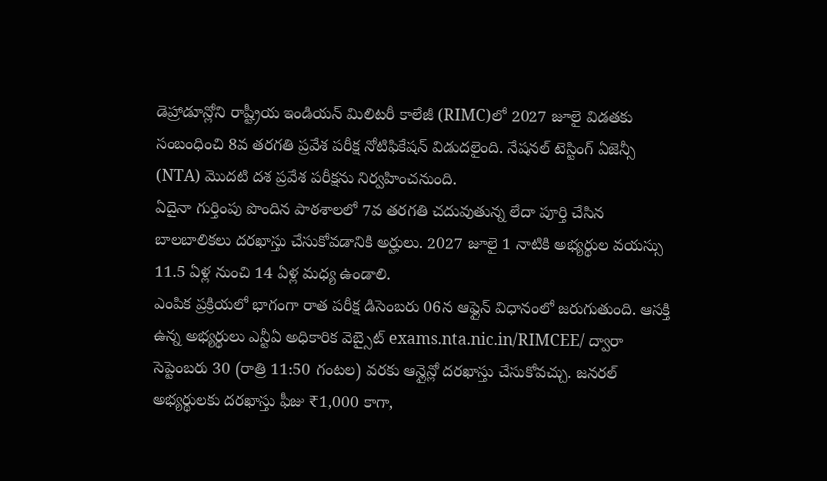డెహ్రాడూన్లోని రాష్ట్రీయ ఇండియన్ మిలిటరీ కాలేజీ (RIMC)లో 2027 జూలై విడతకు సంబంధించి 8వ తరగతి ప్రవేశ పరీక్ష నోటిఫికేషన్ విడుదలైంది. నేషనల్ టెస్టింగ్ ఏజెన్సీ (NTA) మొదటి దశ ప్రవేశ పరీక్షను నిర్వహించనుంది.
ఏదైనా గుర్తింపు పొందిన పాఠశాలలో 7వ తరగతి చదువుతున్న లేదా పూర్తి చేసిన బాలబాలికలు దరఖాస్తు చేసుకోవడానికి అర్హులు. 2027 జూలై 1 నాటికి అభ్యర్థుల వయస్సు 11.5 ఏళ్ల నుంచి 14 ఏళ్ల మధ్య ఉండాలి.
ఎంపిక ప్రక్రియలో భాగంగా రాత పరీక్ష డిసెంబరు 06న ఆఫ్లైన్ విధానంలో జరుగుతుంది. ఆసక్తి ఉన్న అభ్యర్థులు ఎన్టీఏ అధికారిక వెబ్సైట్ exams.nta.nic.in/RIMCEE/ ద్వారా సెప్టెంబరు 30 (రాత్రి 11:50 గంటల) వరకు ఆన్లైన్లో దరఖాస్తు చేసుకోవచ్చు. జనరల్ అభ్యర్థులకు దరఖాస్తు ఫీజు ₹1,000 కాగా,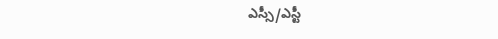ఎస్సీ/ఎస్టీ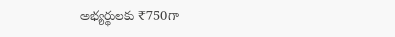అభ్యర్థులకు ₹750గా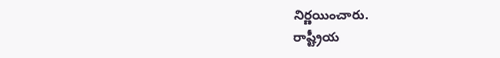నిర్ణయించారు.
రాష్ట్రీయ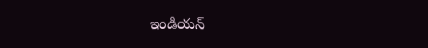ఇండియన్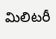మిలిటరీ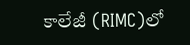కాలేజీ (RIMC)లో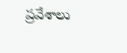ప్రవేశాలు